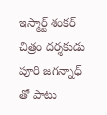ఇస్మార్ట్ శంకర్ చిత్రం దర్శకుడు పూరి జగన్నాధ్ తో పాటు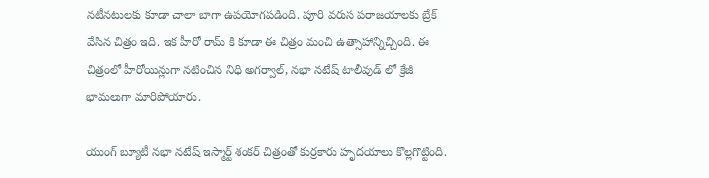నటీనటులకు కూడా చాలా బాగా ఉపయోగపడింది. పూరి వరుస పరాజయాలకు బ్రేక్ వేసిన చిత్రం ఇది. ఇక హీరో రామ్ కి కూడా ఈ చిత్రం మంచి ఉత్సాహాన్నిచ్చింది. ఈ చిత్రంలో హీరోయిన్లుగా నటించిన నిధి అగర్వాల్, నభా నటేష్ టాలీవుడ్ లో క్రేజీ భామలుగా మారిపోయారు.

యుంగ్ బ్యూటీ నభా నటేష్ ఇస్మార్ట్ శంకర్ చిత్రంతో కుర్రకారు హృదయాలు కొల్లగొట్టింది.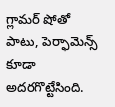గ్లామర్ షోతో పాటు, పెర్ఫామెన్స్ కూడా అదరగొట్టేసింది.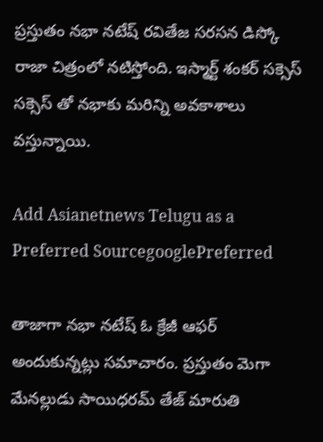ప్రస్తుతం నభా నటేష్ రవితేజ సరసన డిస్కో రాజా చిత్రంలో నటిస్తోంది. ఇస్మార్ట్ శంకర్ సక్సెస్ సక్సెస్ తో నభాకు మరిన్ని అవకాశాలు వస్తున్నాయి.

Add Asianetnews Telugu as a Preferred SourcegooglePreferred

తాజాగా నభా నటేష్ ఓ క్రేజీ ఆఫర్ అందుకున్నట్లు సమాచారం. ప్రస్తుతం మెగా మేనల్లుడు సాయిధరమ్ తేజ్ మారుతి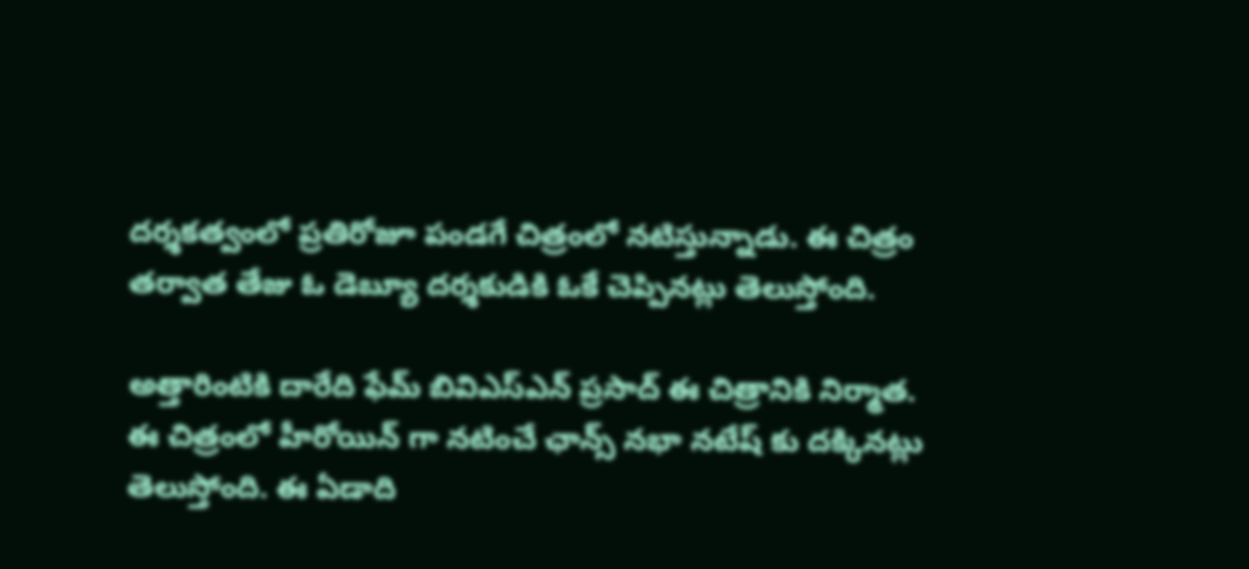దర్శకత్వంలో ప్రతిరోజూ పండగే చిత్రంలో నటిస్తున్నాడు. ఈ చిత్రం తర్వాత తేజు ఓ డెబ్యూ దర్శకుడికి ఓకే చెప్పినట్లు తెలుస్తోంది.

అత్తారింటికి దారేది ఫేమ్ బివిఎస్ఎన్ ప్రసాద్ ఈ చిత్రానికి నిర్మాత. ఈ చిత్రంలో హీరోయిన్ గా నటించే ఛాన్స్ నభా నటేష్ కు దక్కినట్లు తెలుస్తోంది. ఈ ఏడాది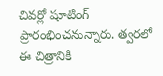చివర్లో షూటింగ్ ప్రారంభించనున్నారు. త్వరలో ఈ చిత్రానికి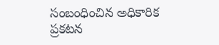సంబంధించిన అధికారిక ప్రకటన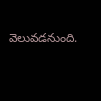వెలువడనుంది.